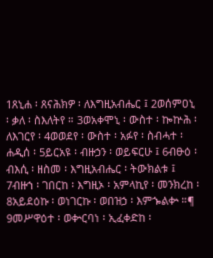1ጸኒሐ ፡ ጸናሕክዎ ፡ ለእግዚአብሔር ፤ 2ወሰምዐኒ ፡ ቃለ ፡ ስእለትየ ። 3ወአቀሞኒ ፡ ውስተ ፡ ኰኵሕ ፡ ለእገርየ ፡ 4ወወደየ ፡ ውስተ ፡ አፉየ ፡ ስብሓተ ፡ ሐዲሰ ፡ 5ይርአዩ ፡ ብዙኃን ፡ ወይፍርሁ ፤ 6ብፁዕ ፡ ብእሲ ፡ ዘስመ ፡ እግዚአብሔር ፡ ትውክልቱ ፤ 7ብዙኀ ፡ ገበርከ ፡ እግዚኦ ፡ አምላኪየ ፡ መንክረከ ፡ 8አይደዕኩ ፡ ወነገርኩ ፡ ወበዝኃ ፡ እምኈልቍ ።¶ 9መሥዋዕተ ፡ ወቍርባነ ፡ ኢፈቀድከ ፡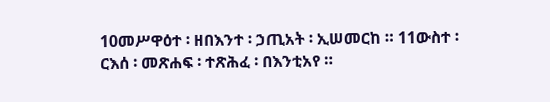10መሥዋዕተ ፡ ዘበእንተ ፡ ኃጢአት ፡ ኢሠመርከ ። 11ውስተ ፡ ርእሰ ፡ መጽሐፍ ፡ ተጽሕፈ ፡ በእንቲአየ ።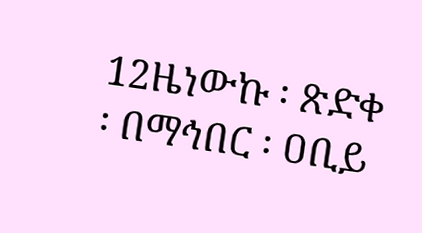12ዜነውኩ ፡ ጽድቀ ፡ በማኅበር ፡ ዐቢይ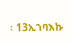፡ 13ኢኀባእኩ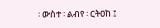፡ ውስተ ፡ ልብየ ፡ ርትዐከ ፤